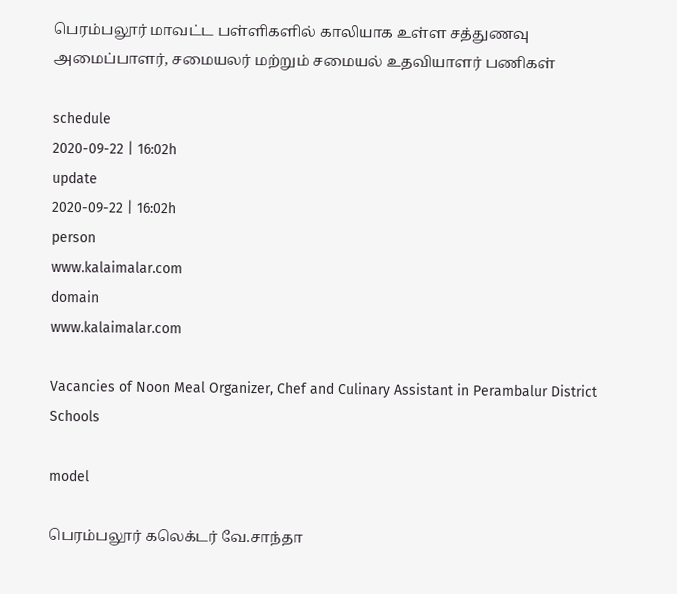பெரம்பலூர் மாவட்ட பள்ளிகளில் காலியாக உள்ள சத்துணவு அமைப்பாளர், சமையலர் மற்றும் சமையல் உதவியாளர் பணிகள்

schedule
2020-09-22 | 16:02h
update
2020-09-22 | 16:02h
person
www.kalaimalar.com
domain
www.kalaimalar.com

Vacancies of Noon Meal Organizer, Chef and Culinary Assistant in Perambalur District Schools

model

பெரம்பலூர் கலெக்டர் வே.சாந்தா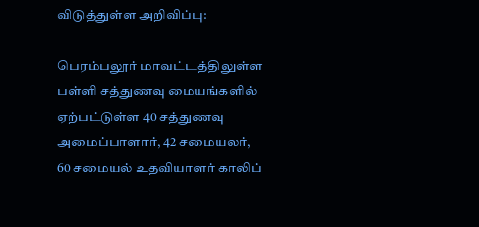விடுத்துள்ள அறிவிப்பு:

பெரம்பலூர் மாவட்டத்திலுள்ள பள்ளி சத்துணவு மையங்களில் ஏற்பட்டுள்ள 40 சத்துணவு அமைப்பாளார், 42 சமையலர், 60 சமையல் உதவியாளர் காலிப்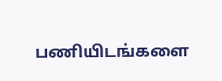பணியிடங்களை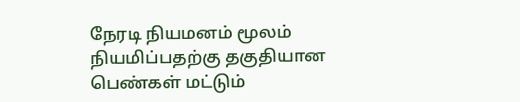நேரடி நியமனம் மூலம் நியமிப்பதற்கு தகுதியான பெண்கள் மட்டும்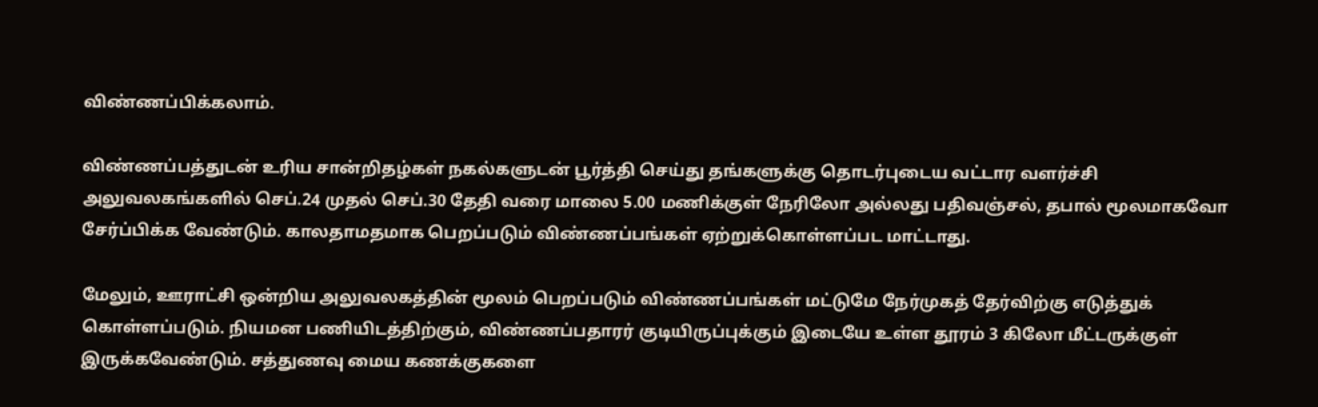விண்ணப்பிக்கலாம்.

விண்ணப்பத்துடன் உரிய சான்றிதழ்கள் நகல்களுடன் பூர்த்தி செய்து தங்களுக்கு தொடர்புடைய வட்டார வளர்ச்சி அலுவலகங்களில் செப்.24 முதல் செப்.30 தேதி வரை மாலை 5.00 மணிக்குள் நேரிலோ அல்லது பதிவஞ்சல், தபால் மூலமாகவோ சேர்ப்பிக்க வேண்டும். காலதாமதமாக பெறப்படும் விண்ணப்பங்கள் ஏற்றுக்கொள்ளப்பட மாட்டாது.

மேலும், ஊராட்சி ஒன்றிய அலுவலகத்தின் மூலம் பெறப்படும் விண்ணப்பங்கள் மட்டுமே நேர்முகத் தேர்விற்கு எடுத்துக் கொள்ளப்படும். நியமன பணியிடத்திற்கும், விண்ணப்பதாரர் குடியிருப்புக்கும் இடையே உள்ள தூரம் 3 கிலோ மீட்டருக்குள் இருக்கவேண்டும். சத்துணவு மைய கணக்குகளை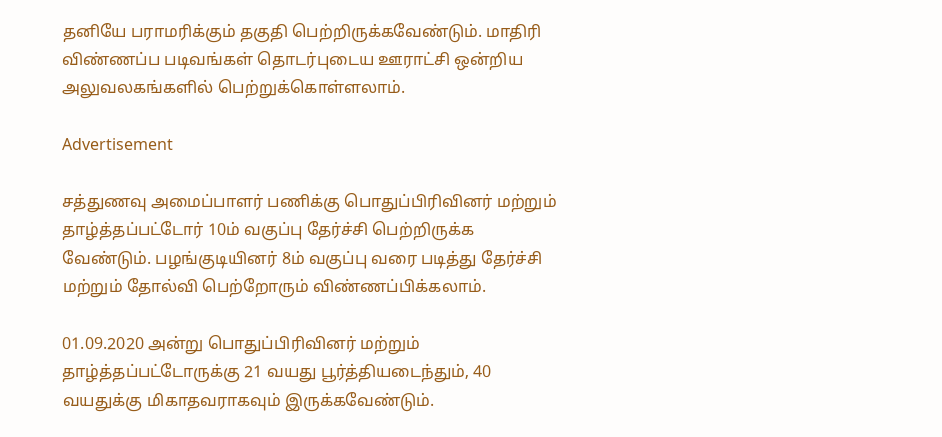தனியே பராமரிக்கும் தகுதி பெற்றிருக்கவேண்டும். மாதிரி விண்ணப்ப படிவங்கள் தொடர்புடைய ஊராட்சி ஒன்றிய அலுவலகங்களில் பெற்றுக்கொள்ளலாம்.

Advertisement

சத்துணவு அமைப்பாளர் பணிக்கு பொதுப்பிரிவினர் மற்றும் தாழ்த்தப்பட்டோர் 10ம் வகுப்பு தேர்ச்சி பெற்றிருக்க வேண்டும். பழங்குடியினர் 8ம் வகுப்பு வரை படித்து தேர்ச்சி மற்றும் தோல்வி பெற்றோரும் விண்ணப்பிக்கலாம்.

01.09.2020 அன்று பொதுப்பிரிவினர் மற்றும் தாழ்த்தப்பட்டோருக்கு 21 வயது பூர்த்தியடைந்தும், 40 வயதுக்கு மிகாதவராகவும் இருக்கவேண்டும்.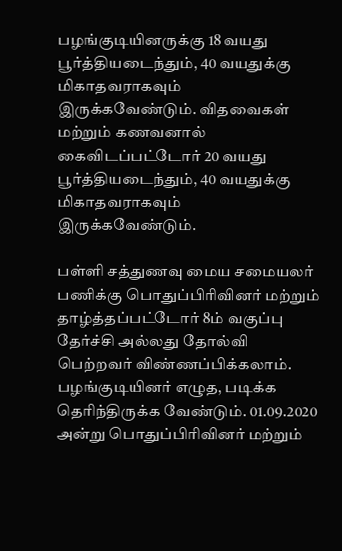பழங்குடியினருக்கு 18 வயது பூர்த்தியடைந்தும், 40 வயதுக்கு மிகாதவராகவும் இருக்கவேண்டும். விதவைகள் மற்றும் கணவனால் கைவிடப்பட்டோர் 20 வயது பூர்த்தியடைந்தும், 40 வயதுக்கு மிகாதவராகவும் இருக்கவேண்டும்.

பள்ளி சத்துணவு மைய சமையலர் பணிக்கு பொதுப்பிரிவினர் மற்றும் தாழ்த்தப்பட்டோர் 8ம் வகுப்பு தேர்ச்சி அல்லது தோல்வி பெற்றவர் விண்ணப்பிக்கலாம். பழங்குடியினர் எழுத, படிக்க தெரிந்திருக்க வேண்டும். 01.09.2020 அன்று பொதுப்பிரிவினர் மற்றும்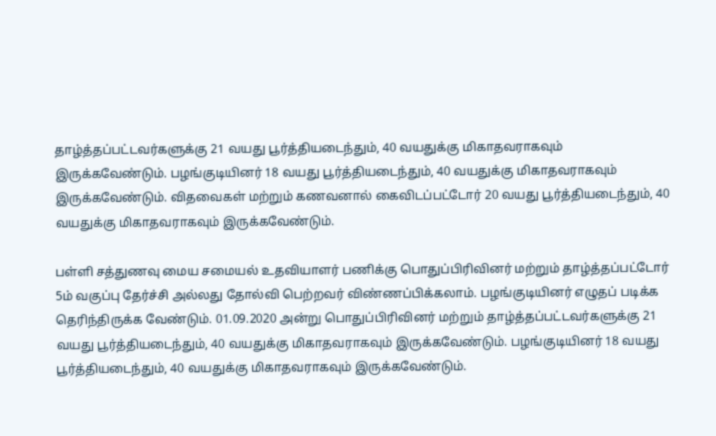தாழ்த்தப்பட்டவர்களுக்கு 21 வயது பூர்த்தியடைந்தும், 40 வயதுக்கு மிகாதவராகவும் இருக்கவேண்டும். பழங்குடியினர் 18 வயது பூர்த்தியடைந்தும், 40 வயதுக்கு மிகாதவராகவும் இருக்கவேண்டும். விதவைகள் மற்றும் கணவனால் கைவிடப்பட்டோர் 20 வயது பூர்த்தியடைந்தும், 40 வயதுக்கு மிகாதவராகவும் இருக்கவேண்டும்.

பள்ளி சத்துணவு மைய சமையல் உதவியாளர் பணிக்கு பொதுப்பிரிவினர் மற்றும் தாழ்த்தப்பட்டோர் 5ம் வகுப்பு தேர்ச்சி அல்லது தோல்வி பெற்றவர் விண்ணப்பிக்கலாம். பழங்குடியினர் எழுதப் படிக்க தெரிந்திருக்க வேண்டும். 01.09.2020 அன்று பொதுப்பிரிவினர் மற்றும் தாழ்த்தப்பட்டவர்களுக்கு 21 வயது பூர்த்தியடைந்தும், 40 வயதுக்கு மிகாதவராகவும் இருக்கவேண்டும். பழங்குடியினர் 18 வயது பூர்த்தியடைந்தும், 40 வயதுக்கு மிகாதவராகவும் இருக்கவேண்டும்.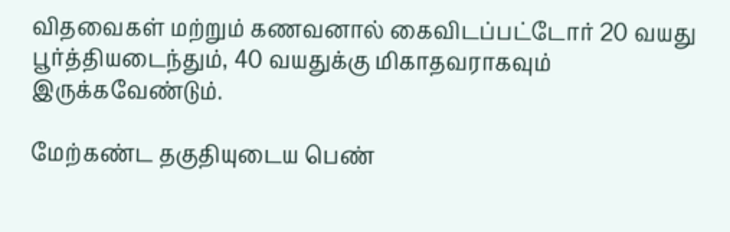விதவைகள் மற்றும் கணவனால் கைவிடப்பட்டோர் 20 வயது பூர்த்தியடைந்தும், 40 வயதுக்கு மிகாதவராகவும் இருக்கவேண்டும்.

மேற்கண்ட தகுதியுடைய பெண்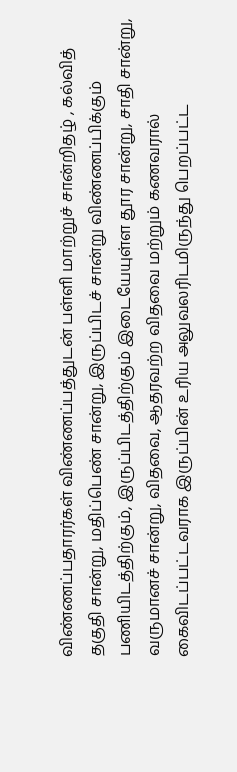விண்ணப்பதாரர்கள் விண்ணப்பத்துடன் பள்ளி மாற்றுச் சான்றிதழ் , கல்வித் தகுதி சான்று, மதிப்பெண் சான்று, இருப்பிடச் சான்று விண்ணப்பிக்கும் பணியிடத்திற்கும், இருப்பிடத்திற்கும் இடையேயுள்ள தூர சான்று, சாதி சான்று, வருமானச் சான்று, விதவை, ஆதரவற்ற விதவை மற்றும் கணவரால் கைவிடப்பட்டவராக இருப்பின் உரிய அலுவலரிடமிருந்து பெறப்பட்ட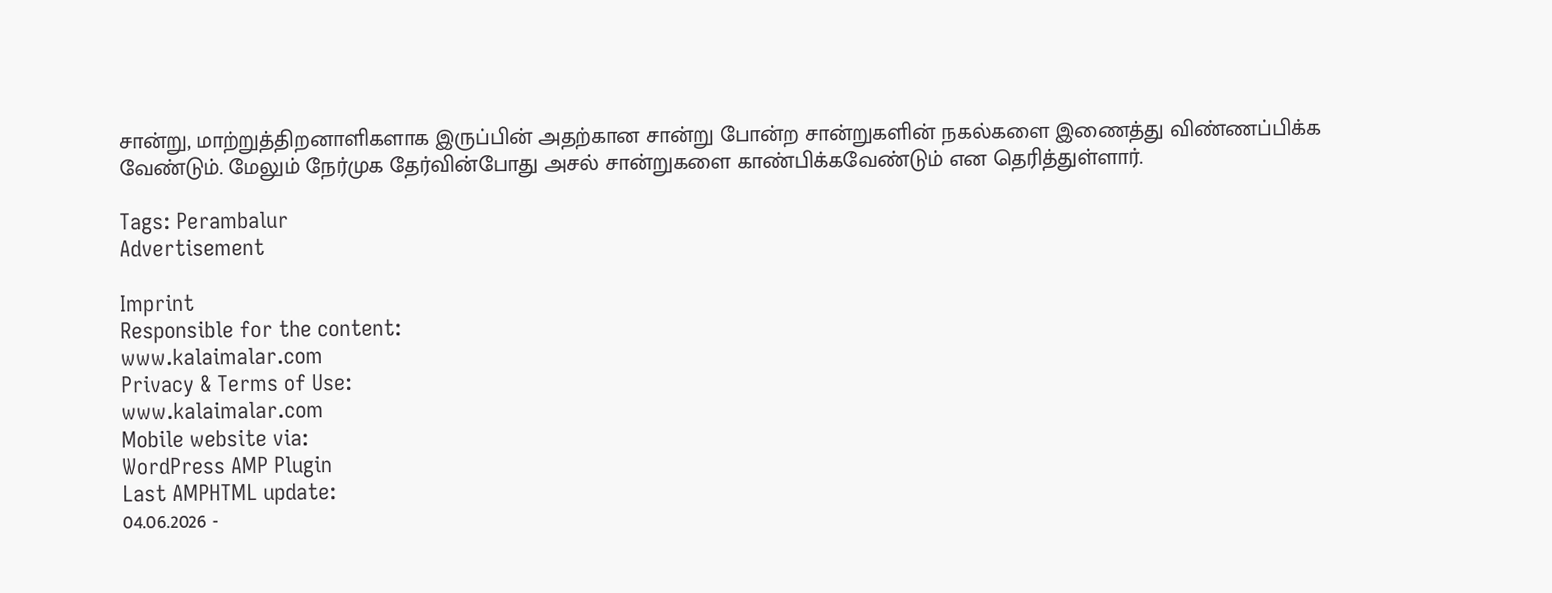சான்று, மாற்றுத்திறனாளிகளாக இருப்பின் அதற்கான சான்று போன்ற சான்றுகளின் நகல்களை இணைத்து விண்ணப்பிக்க வேண்டும். மேலும் நேர்முக தேர்வின்போது அசல் சான்றுகளை காண்பிக்கவேண்டும் என தெரித்துள்ளார்.

Tags: Perambalur
Advertisement

Imprint
Responsible for the content:
www.kalaimalar.com
Privacy & Terms of Use:
www.kalaimalar.com
Mobile website via:
WordPress AMP Plugin
Last AMPHTML update:
04.06.2026 -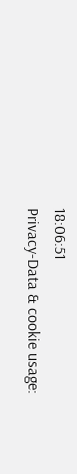18:06:51
Privacy-Data & cookie usage: